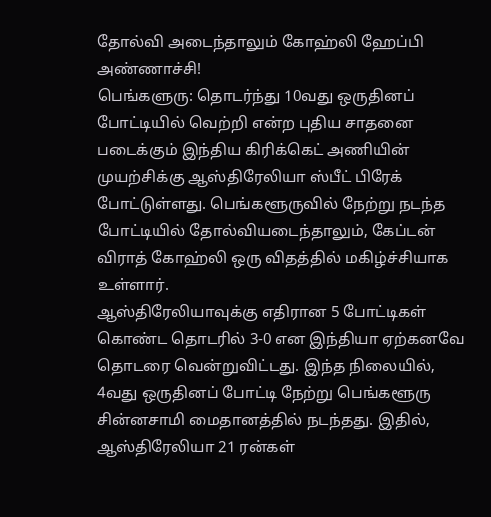தோல்வி அடைந்தாலும் கோஹ்லி ஹேப்பி அண்ணாச்சி!
பெங்களுரு: தொடர்ந்து 10வது ஒருதினப் போட்டியில் வெற்றி என்ற புதிய சாதனை படைக்கும் இந்திய கிரிக்கெட் அணியின் முயற்சிக்கு ஆஸ்திரேலியா ஸ்பீட் பிரேக் போட்டுள்ளது. பெங்களூருவில் நேற்று நடந்த போட்டியில் தோல்வியடைந்தாலும், கேப்டன் விராத் கோஹ்லி ஒரு விதத்தில் மகிழ்ச்சியாக உள்ளார்.
ஆஸ்திரேலியாவுக்கு எதிரான 5 போட்டிகள் கொண்ட தொடரில் 3-0 என இந்தியா ஏற்கனவே தொடரை வென்றுவிட்டது. இந்த நிலையில், 4வது ஒருதினப் போட்டி நேற்று பெங்களூரு சின்னசாமி மைதானத்தில் நடந்தது. இதில், ஆஸ்திரேலியா 21 ரன்கள்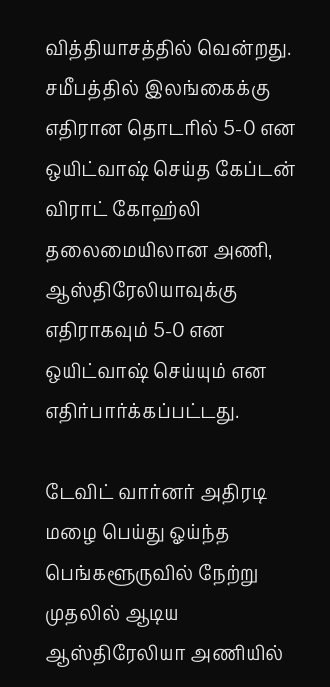வித்தியாசத்தில் வென்றது.
சமீபத்தில் இலங்கைக்கு எதிரான தொடரில் 5-0 என ஒயிட்வாஷ் செய்த கேப்டன் விராட் கோஹ்லி தலைமையிலான அணி, ஆஸ்திரேலியாவுக்கு எதிராகவும் 5-0 என ஒயிட்வாஷ் செய்யும் என எதிர்பார்க்கப்பட்டது.

டேவிட் வார்னர் அதிரடி
மழை பெய்து ஓய்ந்த பெங்களூருவில் நேற்று முதலில் ஆடிய ஆஸ்திரேலியா அணியில்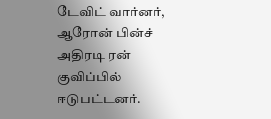டேவிட் வார்னர், ஆரோன் பின்ச் அதிரடி ரன் குவிப்பில் ஈடுபட்டனர்.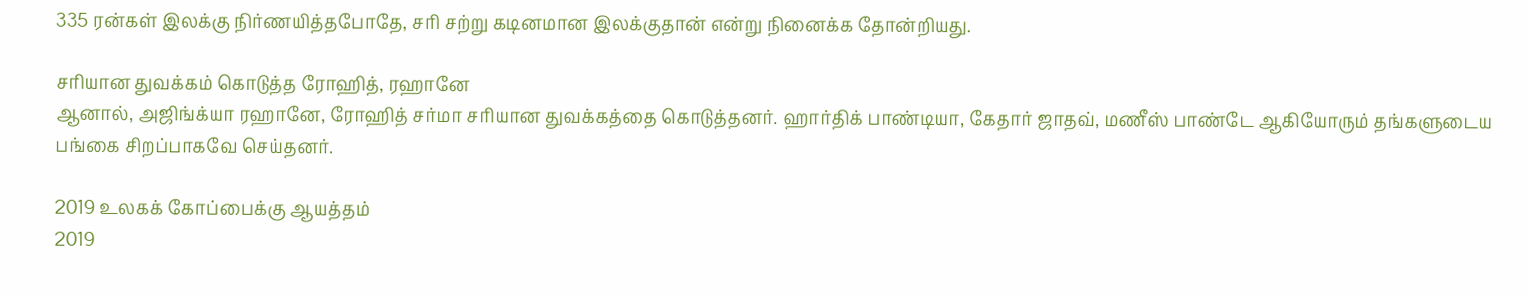335 ரன்கள் இலக்கு நிர்ணயித்தபோதே, சரி சற்று கடினமான இலக்குதான் என்று நினைக்க தோன்றியது.

சரியான துவக்கம் கொடுத்த ரோஹித், ரஹானே
ஆனால், அஜிங்க்யா ரஹானே, ரோஹித் சர்மா சரியான துவக்கத்தை கொடுத்தனர். ஹார்திக் பாண்டியா, கேதார் ஜாதவ், மணீஸ் பாண்டே ஆகியோரும் தங்களுடைய பங்கை சிறப்பாகவே செய்தனர்.

2019 உலகக் கோப்பைக்கு ஆயத்தம்
2019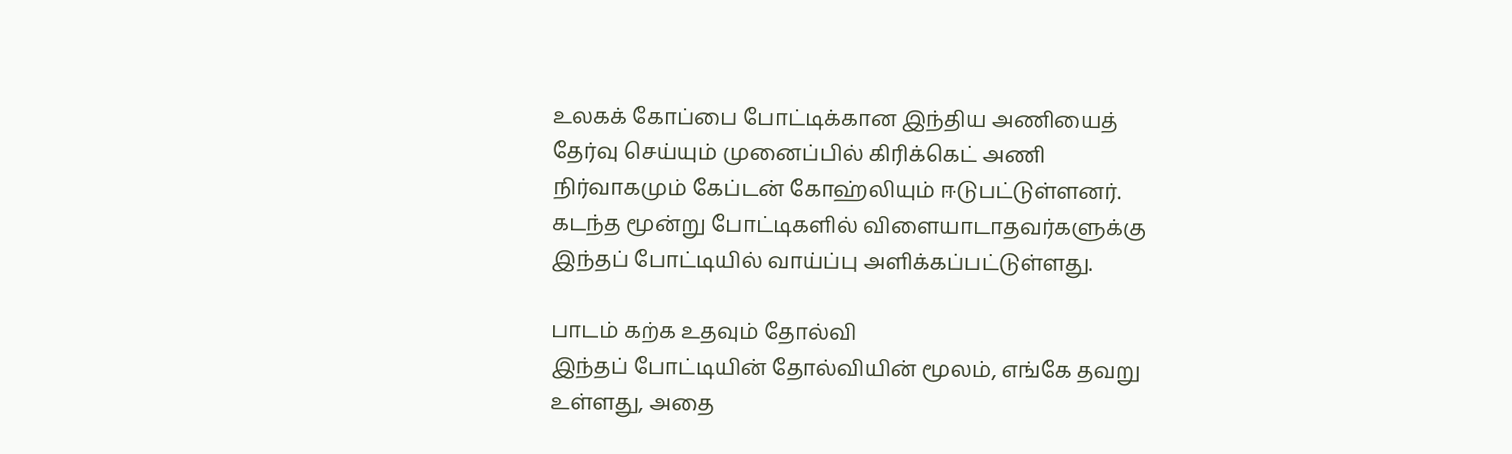உலகக் கோப்பை போட்டிக்கான இந்திய அணியைத் தேர்வு செய்யும் முனைப்பில் கிரிக்கெட் அணி நிர்வாகமும் கேப்டன் கோஹ்லியும் ஈடுபட்டுள்ளனர். கடந்த மூன்று போட்டிகளில் விளையாடாதவர்களுக்கு இந்தப் போட்டியில் வாய்ப்பு அளிக்கப்பட்டுள்ளது.

பாடம் கற்க உதவும் தோல்வி
இந்தப் போட்டியின் தோல்வியின் மூலம், எங்கே தவறு உள்ளது, அதை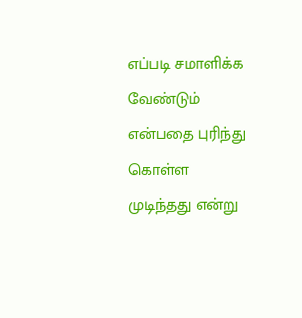எப்படி சமாளிக்க வேண்டும் என்பதை புரிந்து கொள்ள முடிந்தது என்று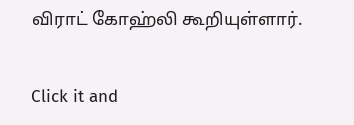விராட் கோஹ்லி கூறியுள்ளார்.


Click it and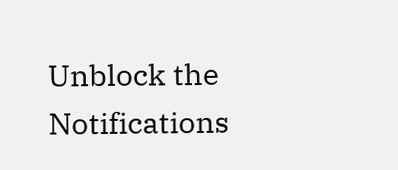Unblock the Notifications